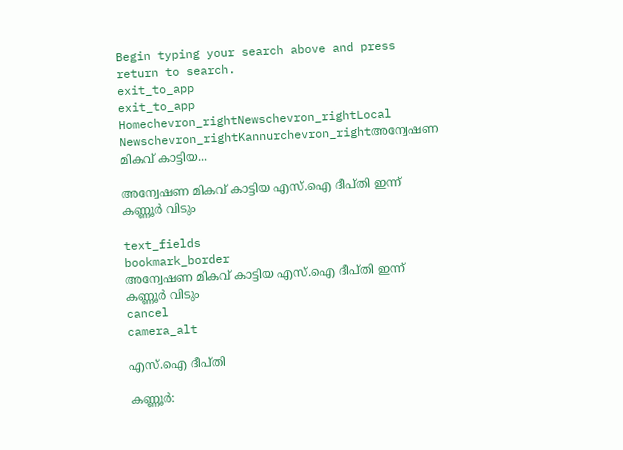Begin typing your search above and press return to search.
exit_to_app
exit_to_app
Homechevron_rightNewschevron_rightLocal Newschevron_rightKannurchevron_rightഅന്വേഷണ മികവ് കാട്ടിയ...

അന്വേഷണ മികവ് കാട്ടിയ എസ്.ഐ ദീപ്തി ഇന്ന് കണ്ണൂർ വിടും

text_fields
bookmark_border
അന്വേഷണ മികവ് കാട്ടിയ എസ്.ഐ ദീപ്തി ഇന്ന് കണ്ണൂർ വിടും
cancel
camera_alt

എസ്.ഐ ദീപ്തി

കണ്ണൂർ: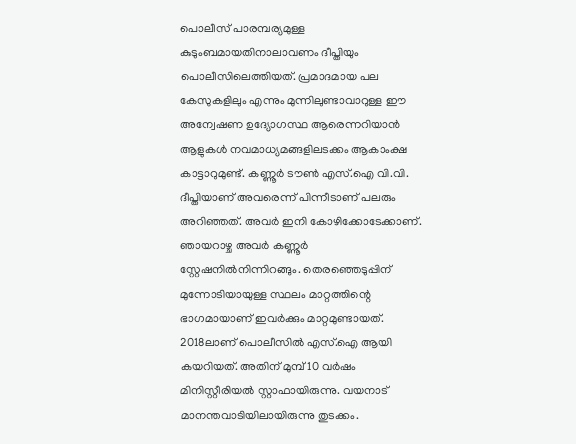പൊലീസ് പാരമ്പര്യമുള്ള കുടുംബമായതിനാലാവണം ദീപ്തിയും പൊലീസിലെത്തിയത്. പ്രമാദമായ പല കേസുകളിലും എന്നും മുന്നിലുണ്ടാവാറുള്ള ഈ അന്വേഷണ ഉദ്യോഗസ്ഥ ആരെന്നറിയാൻ ആളുകൾ നവമാധ്യമങ്ങളിലടക്കം ആകാംക്ഷ കാട്ടാറുമുണ്ട്. കണ്ണൂർ ടൗൺ എസ്.ഐ വി.വി. ദീപ്തിയാണ് അവരെന്ന് പിന്നീടാണ് പലരും അറിഞ്ഞത്. അവർ ഇനി കോഴിക്കോടേക്കാണ്. ഞായറാഴ്ച അവർ കണ്ണൂർ സ്റ്റേഷനിൽനിന്നിറങ്ങും. തെരഞ്ഞെടുപ്പിന് മുന്നോടിയായുള്ള സ്ഥലം മാറ്റത്തിന്റെ ഭാഗമായാണ് ഇവർക്കും മാറ്റമുണ്ടായത്. 2018ലാണ് പൊലീസിൽ എസ്.ഐ ആയി കയറിയത്. അതിന് മുമ്പ് 10 വർഷം മിനിസ്റ്റീരിയൽ സ്റ്റാഫായിരുന്നു. വയനാട് മാനന്തവാടിയിലായിരുന്നു തുടക്കം.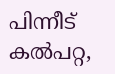പിന്നീട് കൽപറ്റ,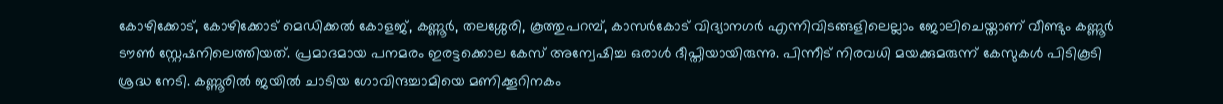കോഴിക്കോട്, കോഴിക്കോട് മെഡിക്കൽ കോളജ്, കണ്ണൂർ, തലശ്ശേരി, കൂത്തുപറമ്പ്, കാസർകോട് വിദ്യാനഗർ എന്നിവിടങ്ങളിലെല്ലാം ജോലിചെയ്താണ് വീണ്ടും കണ്ണൂർ ടൗൺ സ്റ്റേഷനിലെത്തിയത്. പ്രമാദമായ പനമരം ഇരട്ടക്കൊല കേസ് അന്വേഷിച്ച ഒരാൾ ദീപ്തിയായിരുന്നു. പിന്നീട് നിരവധി മയക്കുമരുന്ന് കേസുകൾ പിടികൂടി ശ്രദ്ധ നേടി. കണ്ണൂരിൽ ജയിൽ ചാടിയ ഗോവിന്ദച്ചാമിയെ മണിക്കൂറിനകം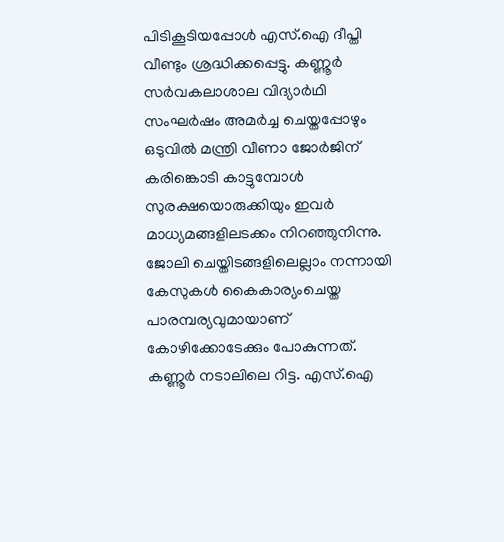പിടികൂടിയപ്പോൾ എസ്.ഐ ദീപ്തി വീണ്ടും ശ്രദ്ധിക്കപ്പെട്ടു. കണ്ണൂർ സർവകലാശാല വിദ്യാർഥി സംഘർഷം അമർച്ച ചെയ്തപ്പോഴും ഒടുവിൽ മന്ത്രി വീണാ ജോർജിന് കരിങ്കൊടി കാട്ടുമ്പോൾ സുരക്ഷയൊരുക്കിയും ഇവർ മാധ്യമങ്ങളിലടക്കം നിറഞ്ഞുനിന്നു. ജോലി ചെയ്തിടങ്ങളിലെല്ലാം നന്നായി കേസുകൾ കൈകാര്യംചെയ്ത പാരമ്പര്യവുമായാണ് കോഴിക്കോടേക്കും പോകുന്നത്. കണ്ണൂർ നടാലിലെ റിട്ട. എസ്.ഐ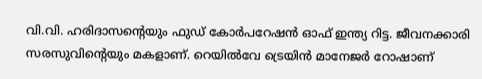വി.വി. ഹരിദാസന്റെയും ഫുഡ് കോർപറേഷൻ ഓഫ് ഇന്ത്യ റിട്ട. ജീവനക്കാരി സരസുവിന്റെയും മകളാണ്. റെയിൽവേ ട്രെയിൻ മാനേജർ റോഷാണ്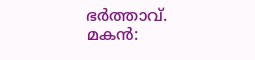ഭർത്താവ്. മകൻ: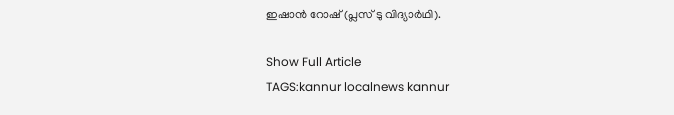ഇഷാൻ റോഷ് (പ്ലസ് ടു വിദ്യാർഥി).

Show Full Article
TAGS:kannur localnews kannur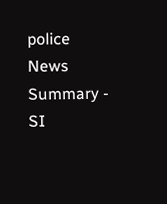police
News Summary - SI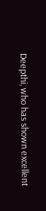Deepthi, who has shown excellent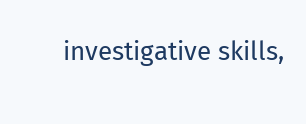investigative skills,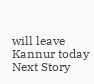will leave Kannur today
Next Story